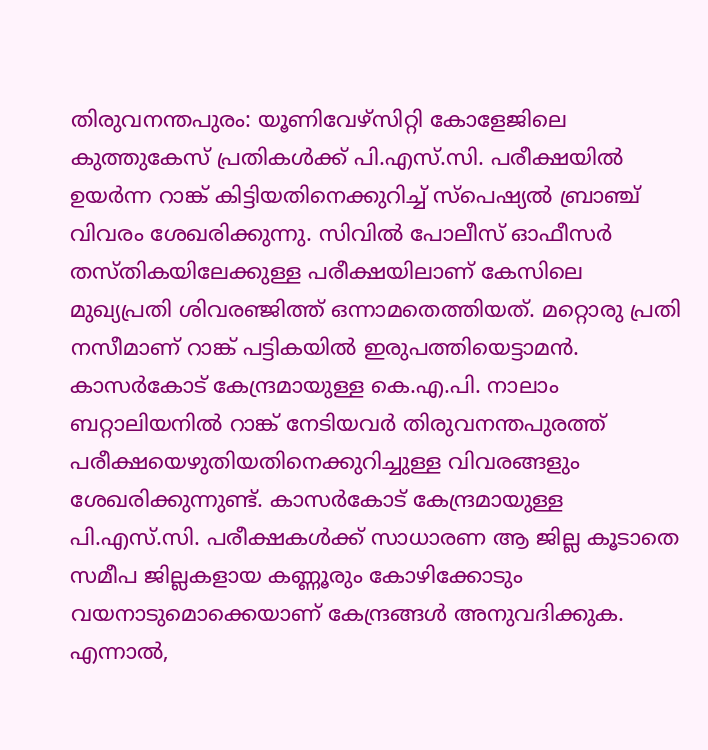തിരുവനന്തപുരം: യൂണിവേഴ്സിറ്റി കോളേജിലെ കുത്തുകേസ് പ്രതികൾക്ക് പി.എസ്.സി. പരീക്ഷയിൽ ഉയർന്ന റാങ്ക് കിട്ടിയതിനെക്കുറിച്ച് സ്പെഷ്യൽ ബ്രാഞ്ച് വിവരം ശേഖരിക്കുന്നു. സിവിൽ പോലീസ് ഓഫീസർ തസ്തികയിലേക്കുള്ള പരീക്ഷയിലാണ് കേസിലെ മുഖ്യപ്രതി ശിവരഞ്ജിത്ത് ഒന്നാമതെത്തിയത്. മറ്റൊരു പ്രതി നസീമാണ് റാങ്ക് പട്ടികയിൽ ഇരുപത്തിയെട്ടാമൻ. കാസർകോട് കേന്ദ്രമായുള്ള കെ.എ.പി. നാലാം ബറ്റാലിയനിൽ റാങ്ക് നേടിയവർ തിരുവനന്തപുരത്ത് പരീക്ഷയെഴുതിയതിനെക്കുറിച്ചുള്ള വിവരങ്ങളും ശേഖരിക്കുന്നുണ്ട്. കാസർകോട് കേന്ദ്രമായുള്ള പി.എസ്.സി. പരീക്ഷകൾക്ക് സാധാരണ ആ ജില്ല കൂടാതെ സമീപ ജില്ലകളായ കണ്ണൂരും കോഴിക്കോടും വയനാടുമൊക്കെയാണ് കേന്ദ്രങ്ങൾ അനുവദിക്കുക. എന്നാൽ,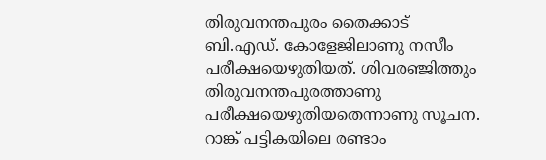തിരുവനന്തപുരം തൈക്കാട് ബി.എഡ്. കോളേജിലാണു നസീം പരീക്ഷയെഴുതിയത്. ശിവരഞ്ജിത്തും തിരുവനന്തപുരത്താണു പരീക്ഷയെഴുതിയതെന്നാണു സൂചന. റാങ്ക് പട്ടികയിലെ രണ്ടാം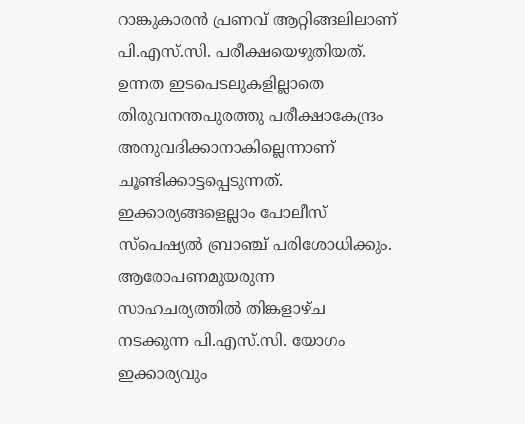റാങ്കുകാരൻ പ്രണവ് ആറ്റിങ്ങലിലാണ് പി.എസ്.സി. പരീക്ഷയെഴുതിയത്. ഉന്നത ഇടപെടലുകളില്ലാതെ തിരുവനന്തപുരത്തു പരീക്ഷാകേന്ദ്രം അനുവദിക്കാനാകില്ലെന്നാണ് ചൂണ്ടിക്കാട്ടപ്പെടുന്നത്. ഇക്കാര്യങ്ങളെല്ലാം പോലീസ് സ്പെഷ്യൽ ബ്രാഞ്ച് പരിശോധിക്കും. ആരോപണമുയരുന്ന സാഹചര്യത്തിൽ തിങ്കളാഴ്ച നടക്കുന്ന പി.എസ്.സി. യോഗം ഇക്കാര്യവും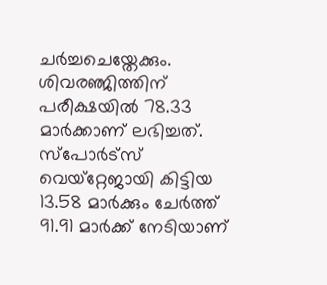ചർച്ചചെയ്തേക്കും. ശിവരഞ്ജിത്തിന് പരീക്ഷയിൽ 78.33 മാർക്കാണ് ലഭിച്ചത്. സ്പോർട്സ് വെയ്റ്റേജായി കിട്ടിയ 13.58 മാർക്കും ചേർത്ത് 91.91 മാർക്ക് നേടിയാണ്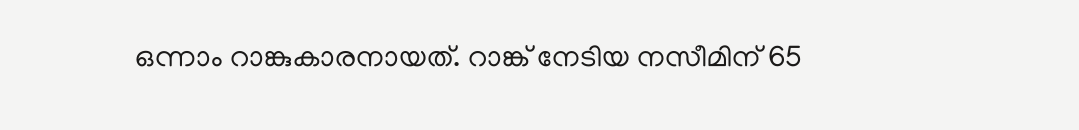ഒന്നാം റാങ്കുകാരനായത്. റാങ്ക് നേടിയ നസീമിന് 65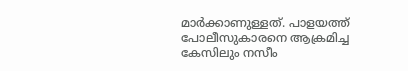മാർക്കാണുള്ളത്. പാളയത്ത് പോലീസുകാരനെ ആക്രമിച്ച കേസിലും നസീം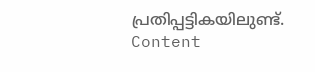പ്രതിപ്പട്ടികയിലുണ്ട്. Content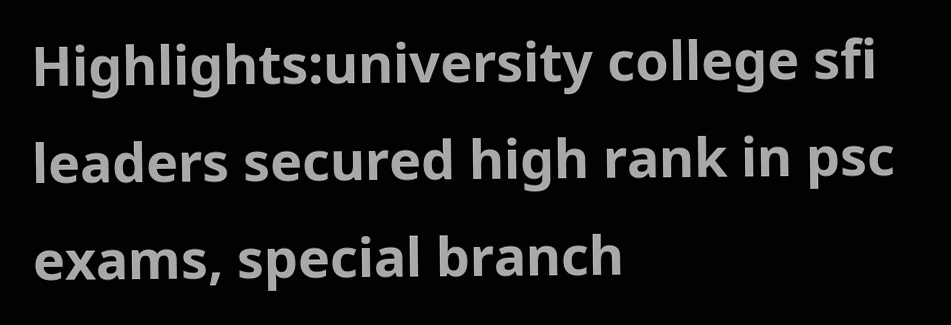Highlights:university college sfi leaders secured high rank in psc exams, special branch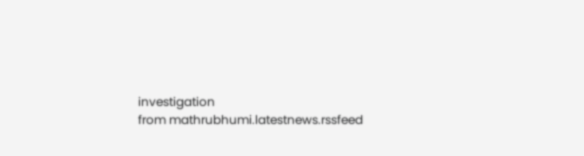investigation
from mathrubhumi.latestnews.rssfeed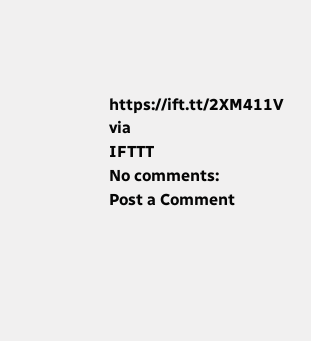https://ift.tt/2XM411V
via
IFTTT
No comments:
Post a Comment